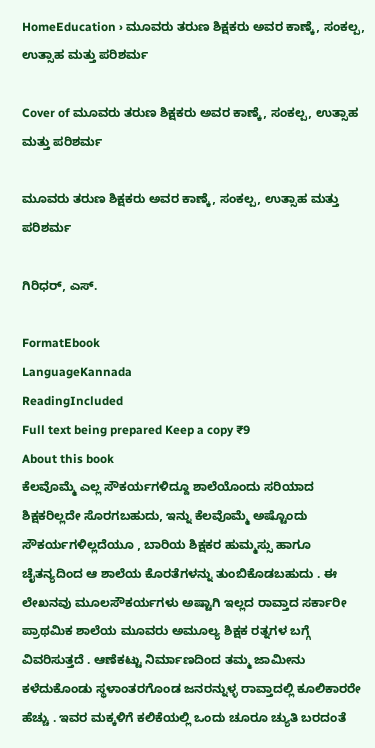HomeEducation › ಮೂವರು ತರುಣ ಶಿಕ್ಷಕರು ಅವರ ಕಾಣ್ಕೆ, ಸಂಕಲ್ಪ, ಉತ್ಸಾಹ ಮತ್ತು ಪರಿಶರ್ಮ

Cover of ಮೂವರು ತರುಣ ಶಿಕ್ಷಕರು ಅವರ ಕಾಣ್ಕೆ, ಸಂಕಲ್ಪ, ಉತ್ಸಾಹ ಮತ್ತು ಪರಿಶರ್ಮ

ಮೂವರು ತರುಣ ಶಿಕ್ಷಕರು ಅವರ ಕಾಣ್ಕೆ, ಸಂಕಲ್ಪ, ಉತ್ಸಾಹ ಮತ್ತು ಪರಿಶರ್ಮ

ಗಿರಿಧರ್, ಎಸ್.

FormatEbook
LanguageKannada
ReadingIncluded
Full text being prepared Keep a copy ₹9
About this book
ಕೆಲವೊಮ್ಮೆ ಎಲ್ಲ ಸೌಕರ್ಯಗಳಿದ್ದೂ ಶಾಲೆಯೊಂದು ಸರಿಯಾದ ಶಿಕ್ಷಕರಿಲ್ಲದೇ ಸೊರಗಬಹುದು, ಇನ್ನು ಕೆಲವೊಮ್ಮೆ ಅಷ್ಟೊಂದು ಸೌಕರ್ಯಗಳಿಲ್ಲದೆಯೂ , ಬಾರಿಯ ಶಿಕ್ಷಕರ ಹುಮ್ಮಸ್ಸು ಹಾಗೂ ಚೈತನ್ಯದಿಂದ ಆ ಶಾಲೆಯ ಕೊರತೆಗಳನ್ನು ತುಂಬಿಕೊಡಬಹುದು . ಈ ಲೇಖನವು ಮೂಲಸೌಕರ್ಯಗಳು ಅಷ್ಟಾಗಿ ಇಲ್ಲದ ರಾವ್ತಾದ ಸರ್ಕಾರೀ ಪ್ರಾಥಮಿಕ ಶಾಲೆಯ ಮೂವರು ಅಮೂಲ್ಯ ಶಿಕ್ಷಕ ರತ್ನಗಳ ಬಗ್ಗೆ ವಿವರಿಸುತ್ತದೆ . ಆಣೆಕಟ್ಟು ನಿರ್ಮಾಣದಿಂದ ತಮ್ಮ ಜಾಮೀನು ಕಳೆದುಕೊಂಡು ಸ್ಥಳಾಂತರಗೊಂಡ ಜನರನ್ನುಳ್ಳ ರಾವ್ತಾದಲ್ಲಿ ಕೂಲಿಕಾರರೇ ಹೆಚ್ಚು . ಇವರ ಮಕ್ಕಳಿಗೆ ಕಲಿಕೆಯಲ್ಲಿ ಒಂದು ಚೂರೂ ಚ್ಯುತಿ ಬರದಂತೆ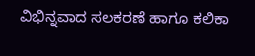ವಿಭಿನ್ನವಾದ ಸಲಕರಣೆ ಹಾಗೂ ಕಲಿಕಾ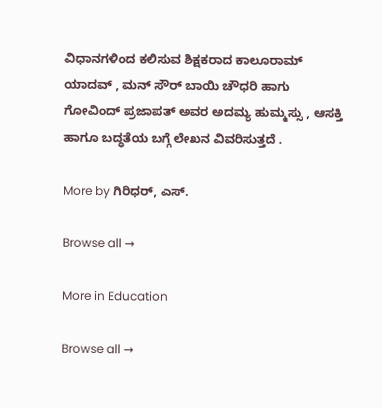ವಿಧಾನಗಳಿಂದ ಕಲಿಸುವ ಶಿಕ್ಷಕರಾದ ಕಾಲೂರಾಮ್ ಯಾದವ್ , ಮನ್ ಸೌರ್ ಬಾಯಿ ಚೌಧರಿ ಹಾಗು ಗೋವಿಂದ್ ಪ್ರಜಾಪತ್ ಅವರ ಅದಮ್ಯ ಹುಮ್ಮಸ್ಸು , ಆಸಕ್ತಿ ಹಾಗೂ ಬದ್ಧತೆಯ ಬಗ್ಗೆ ಲೇಖನ ವಿವರಿಸುತ್ತದೆ .

More by ಗಿರಿಧರ್, ಎಸ್.

Browse all →

More in Education

Browse all →